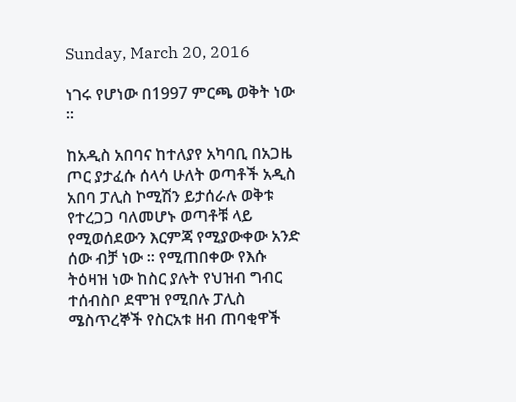Sunday, March 20, 2016

ነገሩ የሆነው በ1997 ምርጫ ወቅት ነው ።

ከአዲስ አበባና ከተለያየ አካባቢ በአጋዜ ጦር ያታፈሱ ሰላሳ ሁለት ወጣቶች አዲስ አበባ ፓሊስ ኮሚሽን ይታሰራሉ ወቅቱ የተረጋጋ ባለመሆኑ ወጣቶቹ ላይ የሚወሰደውን እርምጃ የሚያውቀው አንድ ሰው ብቻ ነው ። የሚጠበቀው የእሱ ትዕዛዝ ነው ከስር ያሉት የህዝብ ግብር ተሰብስቦ ደሞዝ የሚበሉ ፓሊስ ሜስጥረኞች የስርአቱ ዘብ ጠባቂዋች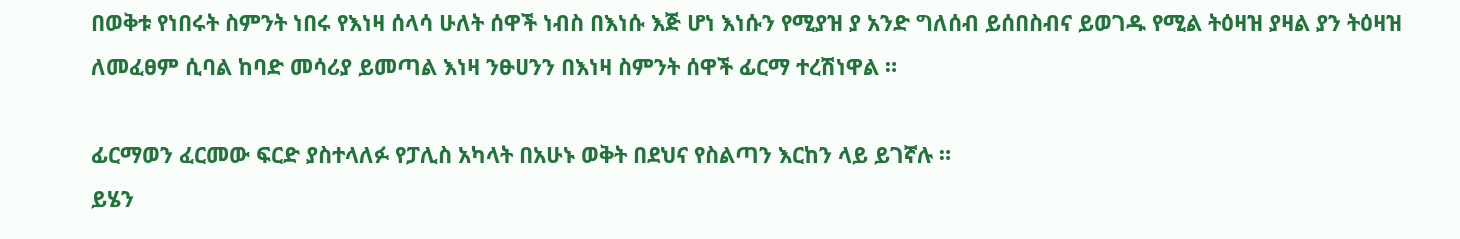በወቅቱ የነበሩት ስምንት ነበሩ የእነዛ ሰላሳ ሁለት ሰዋች ነብስ በእነሱ እጅ ሆነ እነሱን የሚያዝ ያ አንድ ግለሰብ ይሰበስብና ይወገዱ የሚል ትዕዛዝ ያዛል ያን ትዕዛዝ ለመፈፀም ሲባል ከባድ መሳሪያ ይመጣል እነዛ ንፁሀንን በእነዛ ስምንት ሰዋች ፊርማ ተረሽነዋል ።

ፊርማወን ፈርመው ፍርድ ያስተላለፉ የፓሊስ አካላት በአሁኑ ወቅት በደህና የስልጣን እርከን ላይ ይገኛሉ ።
ይሄን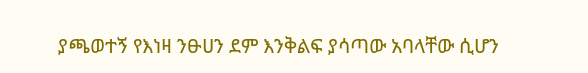ያጫወተኝ የእነዛ ንፁሀን ደም እንቅልፍ ያሳጣው አባላቸው ሲሆን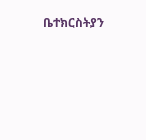ቤተክርስትያን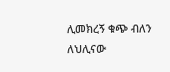ሊመክረኝ ቁጭ ብለን ለህሊናው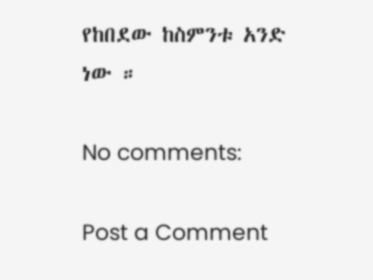የከበደው ከስምንቱ አንድ ነው ።

No comments:

Post a Comment